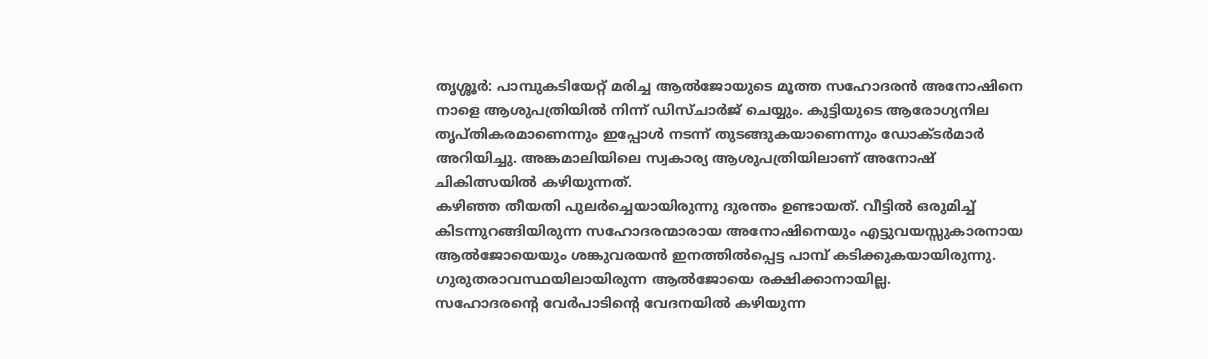തൃശ്ശൂർ: പാമ്പുകടിയേറ്റ് മരിച്ച ആൽജോയുടെ മൂത്ത സഹോദരൻ അനോഷിനെ നാളെ ആശുപത്രിയിൽ നിന്ന് ഡിസ്ചാർജ് ചെയ്യും. കുട്ടിയുടെ ആരോഗ്യനില തൃപ്തികരമാണെന്നും ഇപ്പോൾ നടന്ന് തുടങ്ങുകയാണെന്നും ഡോക്ടർമാർ അറിയിച്ചു. അങ്കമാലിയിലെ സ്വകാര്യ ആശുപത്രിയിലാണ് അനോഷ് ചികിത്സയിൽ കഴിയുന്നത്.
കഴിഞ്ഞ തീയതി പുലർച്ചെയായിരുന്നു ദുരന്തം ഉണ്ടായത്. വീട്ടിൽ ഒരുമിച്ച് കിടന്നുറങ്ങിയിരുന്ന സഹോദരന്മാരായ അനോഷിനെയും എട്ടുവയസ്സുകാരനായ ആൽജോയെയും ശങ്കുവരയൻ ഇനത്തിൽപ്പെട്ട പാമ്പ് കടിക്കുകയായിരുന്നു. ഗുരുതരാവസ്ഥയിലായിരുന്ന ആൽജോയെ രക്ഷിക്കാനായില്ല.
സഹോദരന്റെ വേർപാടിന്റെ വേദനയിൽ കഴിയുന്ന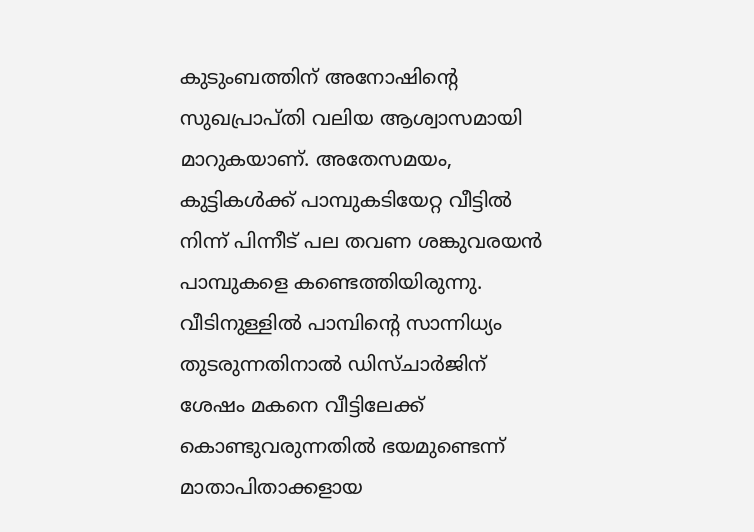കുടുംബത്തിന് അനോഷിന്റെ സുഖപ്രാപ്തി വലിയ ആശ്വാസമായി മാറുകയാണ്. അതേസമയം, കുട്ടികൾക്ക് പാമ്പുകടിയേറ്റ വീട്ടിൽ നിന്ന് പിന്നീട് പല തവണ ശങ്കുവരയൻ പാമ്പുകളെ കണ്ടെത്തിയിരുന്നു.
വീടിനുള്ളിൽ പാമ്പിന്റെ സാന്നിധ്യം തുടരുന്നതിനാൽ ഡിസ്ചാർജിന് ശേഷം മകനെ വീട്ടിലേക്ക് കൊണ്ടുവരുന്നതിൽ ഭയമുണ്ടെന്ന് മാതാപിതാക്കളായ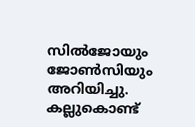സിൽജോയും ജോൺസിയും അറിയിച്ചു. കല്ലുകൊണ്ട്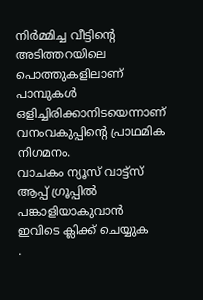നിർമ്മിച്ച വീട്ടിന്റെ അടിത്തറയിലെ പൊത്തുകളിലാണ് പാമ്പുകൾ ഒളിച്ചിരിക്കാനിടയെന്നാണ് വനംവകുപ്പിന്റെ പ്രാഥമിക നിഗമനം.
വാചകം ന്യൂസ് വാട്ട്സ് ആപ്പ് ഗ്രൂപ്പിൽ പങ്കാളിയാകുവാൻ
ഇവിടെ ക്ലിക്ക് ചെയ്യുക
.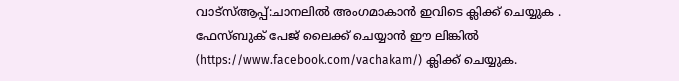വാട്സ്ആപ്പ്:ചാനലിൽ അംഗമാകാൻ ഇവിടെ ക്ലിക്ക് ചെയ്യുക .
ഫേസ്ബുക് പേജ് ലൈക്ക് ചെയ്യാൻ ഈ ലിങ്കിൽ (https://www.facebook.com/vachakam/) ക്ലിക്ക് ചെയ്യുക.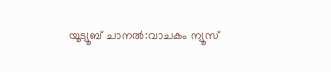യൂട്യൂബ് ചാനൽ:വാചകം ന്യൂസ്